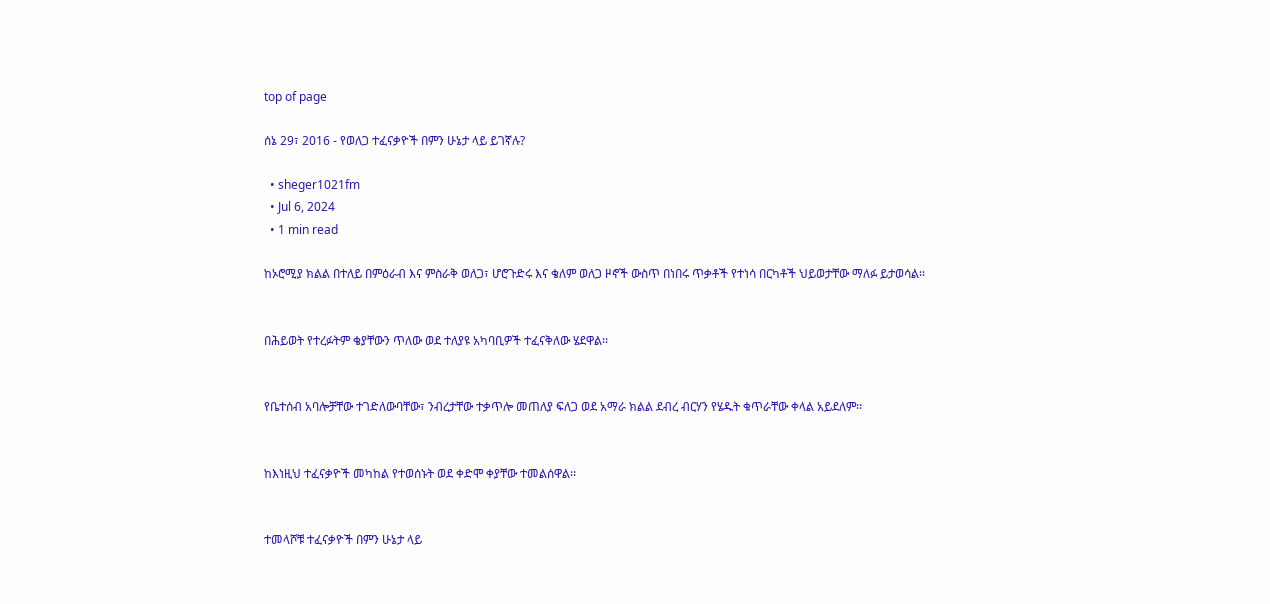top of page

ሰኔ 29፣ 2016 - የወለጋ ተፈናቃዮች በምን ሁኔታ ላይ ይገኛሉ?

  • sheger1021fm
  • Jul 6, 2024
  • 1 min read

ከኦሮሚያ ክልል በተለይ በምዕራብ እና ምስራቅ ወለጋ፣ ሆሮጉድሩ እና ቄለም ወለጋ ዞኖች ውስጥ በነበሩ ጥቃቶች የተነሳ በርካቶች ህይወታቸው ማለፉ ይታወሳል፡፡


በሕይወት የተረፉትም ቄያቸውን ጥለው ወደ ተለያዩ አካባቢዎች ተፈናቅለው ሄደዋል፡፡


የቤተሰብ አባሎቻቸው ተገድለውባቸው፣ ንብረታቸው ተቃጥሎ መጠለያ ፍለጋ ወደ አማራ ክልል ደብረ ብርሃን የሄዱት ቁጥራቸው ቀላል አይደለም፡፡


ከእነዚህ ተፈናቃዮች መካከል የተወሰኑት ወደ ቀድሞ ቀያቸው ተመልሰዋል፡፡


ተመላሾቹ ተፈናቃዮች በምን ሁኔታ ላይ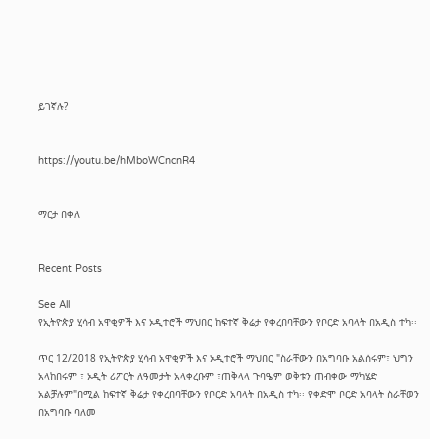ይገኛሉ?


https://youtu.be/hMboWCncnR4


ማርታ በቀለ


Recent Posts

See All
የኢትዮጵያ ሂሳብ አዋቂዎች እና ኦዲተሮች ማህበር ከፍተኛ ቅሬታ የቀረበባቸውን የቦርድ አባላት በአዲስ ተካ፡፡

ጥር 12/2018 የኢትዮጵያ ሂሳብ አዋቂዎች እና ኦዲተሮች ማህበር "ስራቸውን በአግባቡ አልሰሩም፣ ህግን አላከበሩም ፣ ኦዲት ሪፖርት ለዓመታት አላቀረቡም ፣ጠቅላላ ጉባዔም ወቅቱን ጠብቀው ማካሄድ አልቻሉም"በሚል ከፍተኛ ቅሬታ የቀረበባቸውን የቦርድ አባላት በአዲስ ተካ፡፡ የቀድሞ ቦርድ አባላት ስራቸወን በአግባቡ ባለመ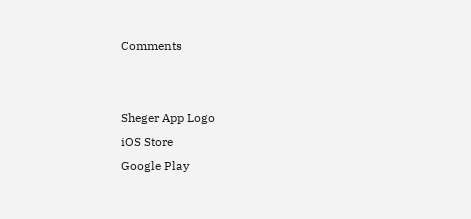Comments


Sheger App Logo
iOS Store
Google Play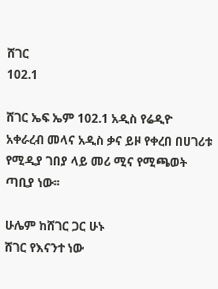ሸገር
102.1

ሸገር ኤፍ ኤም 102.1 አዲስ የሬዲዮ አቀራረብ መላና አዲስ ቃና ይዞ የቀረበ በሀገሪቱ የሚዲያ ገበያ ላይ መሪ ሚና የሚጫወት ጣቢያ ነው፡፡

ሁሌም ከሸገር ጋር ሁኑ
ሸገር የእናንተ ነው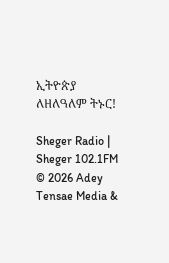ኢትዮጵያ ለዘለዓለም ትኑር!

Sheger Radio | Sheger 102.1FM  © 2026 Adey Tensae Media &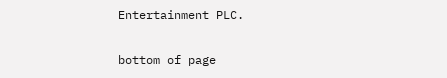Entertainment PLC.

bottom of page